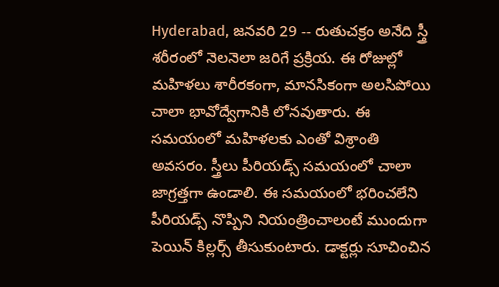Hyderabad, జనవరి 29 -- రుతుచక్రం అనేది స్త్రీ శరీరంలో నెలనెలా జరిగే ప్రక్రియ. ఈ రోజుల్లో మహిళలు శారీరకంగా, మానసికంగా అలసిపోయి చాలా భావోద్వేగానికి లోనవుతారు. ఈ సమయంలో మహిళలకు ఎంతో విశ్రాంతి అవసరం. స్త్రీలు పీరియడ్స్ సమయంలో చాలా జాగ్రత్తగా ఉండాలి. ఈ సమయంలో భరించలేని పీరియడ్స్ నొప్పిని నియంత్రించాలంటే ముందుగా పెయిన్ కిల్లర్స్ తీసుకుంటారు. డాక్టర్లు సూచించిన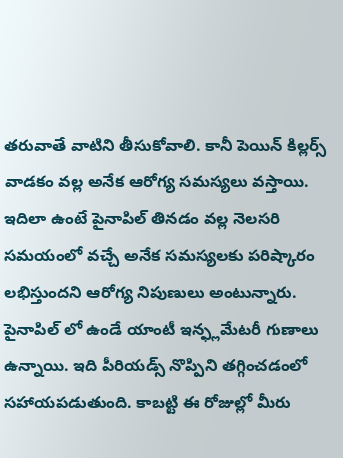తరువాతే వాటిని తీసుకోవాలి. కానీ పెయిన్ కిల్లర్స్ వాడకం వల్ల అనేక ఆరోగ్య సమస్యలు వస్తాయి. ఇదిలా ఉంటే పైనాపిల్ తినడం వల్ల నెలసరి సమయంలో వచ్చే అనేక సమస్యలకు పరిష్కారం లభిస్తుందని ఆరోగ్య నిపుణులు అంటున్నారు.
పైనాపిల్ లో ఉండే యాంటీ ఇన్ఫ్లమేటరీ గుణాలు ఉన్నాయి. ఇది పీరియడ్స్ నొప్పిని తగ్గించడంలో సహాయపడుతుంది. కాబట్టి ఈ రోజుల్లో మీరు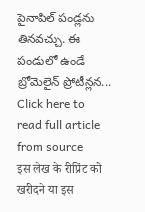పైనాపిల్ పండ్లను తినవచ్చు. ఈ పండులో ఉండే బ్రోమెలైన్ ప్రోటీన్లన...
Click here to read full article from source
इस लेख के रीप्रिंट को खरीदने या इस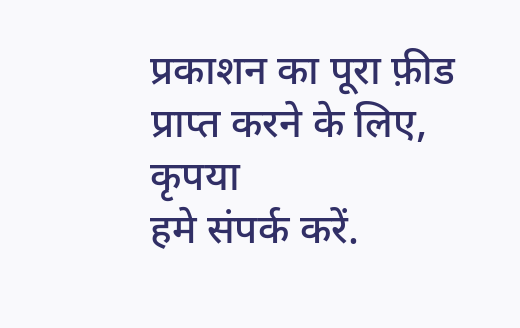प्रकाशन का पूरा फ़ीड प्राप्त करने के लिए, कृपया
हमे संपर्क करें.